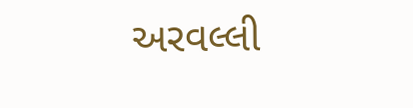અરવલ્લી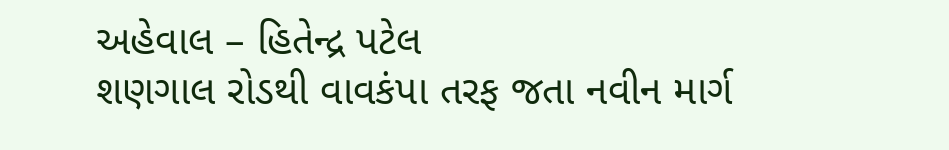અહેવાલ – હિતેન્દ્ર પટેલ
શણગાલ રોડથી વાવકંપા તરફ જતા નવીન માર્ગ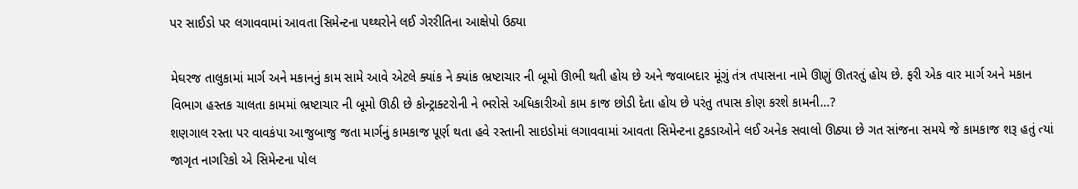પર સાઈડો પર લગાવવામાં આવતા સિમેન્ટના પથ્થરોને લઈ ગેરરીતિના આક્ષેપો ઉઠ્યા

મેઘરજ તાલુકામાં માર્ગ અને મકાનનું કામ સામે આવે એટલે ક્યાંક ને ક્યાંક ભ્રષ્ટાચાર ની બૂમો ઊભી થતી હોય છે અને જવાબદાર મૂંગું તંત્ર તપાસના નામે ઊણું ઊતરતું હોય છે. ફરી એક વાર માર્ગ અને મકાન વિભાગ હસ્તક ચાલતા કામમાં ભ્રષ્ટાચાર ની બૂમો ઊઠી છે કોન્ટ્રાક્ટરોની ને ભરોસે અધિકારીઓ કામ કાજ છોડી દેતા હોય છે પરંતુ તપાસ કોણ કરશે કામની…?
શણગાલ રસ્તા પર વાવકંપા આજુબાજુ જતા માર્ગનું કામકાજ પૂર્ણ થતા હવે રસ્તાની સાઇડોમાં લગાવવામાં આવતા સિમેન્ટના ટુકડાઓને લઈ અનેક સવાલો ઊઠ્યા છે ગત સાંજના સમયે જે કામકાજ શરૂ હતું ત્યાં જાગૃત નાગરિકો એ સિમેન્ટના પોલ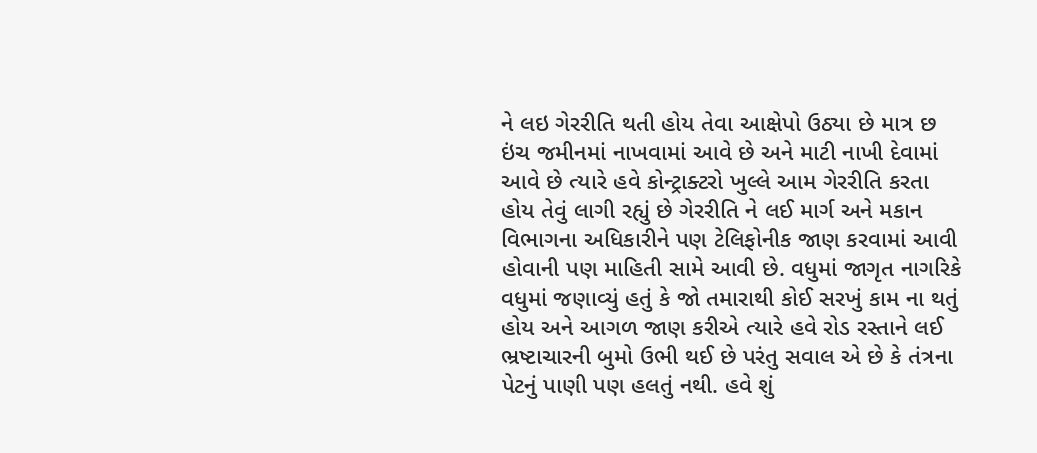ને લઇ ગેરરીતિ થતી હોય તેવા આક્ષેપો ઉઠ્યા છે માત્ર છ ઇંચ જમીનમાં નાખવામાં આવે છે અને માટી નાખી દેવામાં આવે છે ત્યારે હવે કોન્ટ્રાક્ટરો ખુલ્લે આમ ગેરરીતિ કરતા હોય તેવું લાગી રહ્યું છે ગેરરીતિ ને લઈ માર્ગ અને મકાન વિભાગના અધિકારીને પણ ટેલિફોનીક જાણ કરવામાં આવી હોવાની પણ માહિતી સામે આવી છે. વધુમાં જાગૃત નાગરિકે વધુમાં જણાવ્યું હતું કે જો તમારાથી કોઈ સરખું કામ ના થતું હોય અને આગળ જાણ કરીએ ત્યારે હવે રોડ રસ્તાને લઈ ભ્રષ્ટાચારની બુમો ઉભી થઈ છે પરંતુ સવાલ એ છે કે તંત્રના પેટનું પાણી પણ હલતું નથી. હવે શું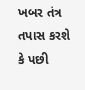ખબર તંત્ર તપાસ કરશે કે પછી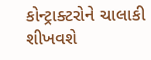કોન્ટ્રાક્ટરોને ચાલાકી શીખવશે